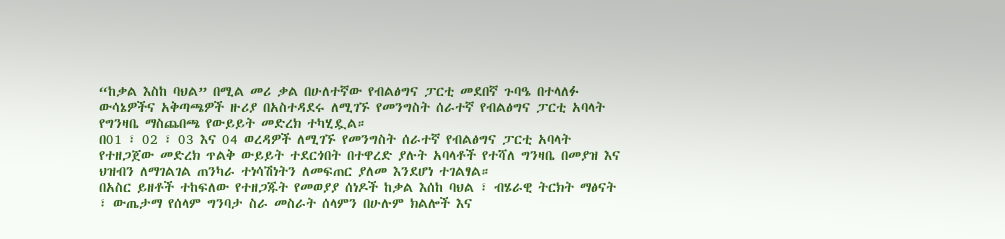“ከቃል እስከ ባህል” በሚል መሪ ቃል በሁለተኛው የብልፅግና ፓርቲ መደበኛ ጉባዔ በተላለፉ ውሳኔዎችና አቅጣጫዎች ዙሪያ በአስተዳደሩ ለሚገኙ የመንግስት ሰራተኛ የብልፅግና ፓርቲ አባላት የግንዛቤ ማስጨበጫ የውይይት መድረክ ተካሂዷል።
በ01 ፣ 02 ፣ 03 እና 04 ወረዳዎች ለሚገኙ የመንግስት ሰራተኛ የብልፅግና ፓርቲ አባላት የተዘጋጀው መድረክ ጥልቅ ውይይት ተደርጎበት በተዋረድ ያሉት አባላቶች የተሻለ ግንዛቤ በመያዝ እና ህዝብን ለማገልገል ጠንካራ ተነሳሽነትን ለመፍጠር ያለመ እንደሆነ ተገልፃል።
በአስር ይዘቶች ተከፍለው የተዘጋጁት የመወያያ ሰነዶች ከቃል እሰከ ባህል ፣ ብሄራዊ ትርክት ማፅናት ፣ ውጤታማ የሰላም ግንባታ ስራ መስራት ሰላምን በሁሉም ክልሎች እና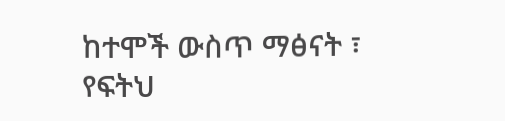ከተሞች ውስጥ ማፅናት ፣ የፍትህ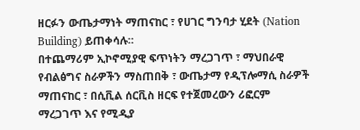ዘርፉን ውጤታማነት ማጠናከር ፣ የሀገር ግንባታ ሂደት (Nation Building) ይጠቀሳሉ።
በተጨማሪም ኢኮኖሚያዊ ፍጥነትን ማረጋገጥ ፣ ማህበራዊ የብልፅግና ስራዎችን ማስጠበቅ ፣ ውጤታማ የዲፕሎማሲ ስራዎች ማጠናከር ፣ በሲቪል ሰርቪስ ዘርፍ የተጀመረውን ሪፎርም ማረጋገጥ እና የሚዲያ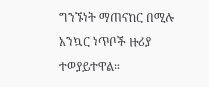ግንኙነት ማጠናከር በሚሉ አንኳር ነጥቦች ዙሪያ ተወያይተዋል።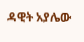ዳዊት አያሌው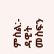ምስል:- ዳዊት መስፍን